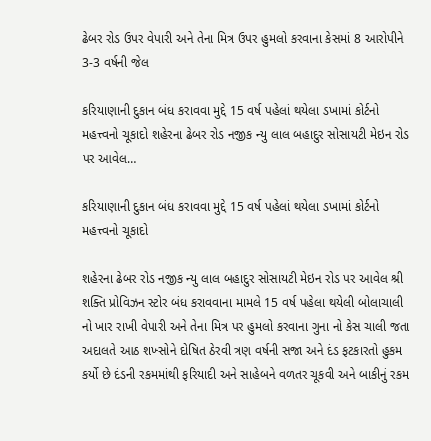ઢેબર રોડ ઉપર વેપારી અને તેના મિત્ર ઉપર હુમલો કરવાના કેસમાં 8 આરોપીને 3-3 વર્ષની જેલ

કરિયાણાની દુકાન બંધ કરાવવા મુદ્દે 15 વર્ષ પહેલાં થયેલા ડખામાં કોર્ટનો મહત્ત્વનો ચૂકાદો શહેરના ઢેબર રોડ નજીક ન્યુ લાલ બહાદુર સોસાયટી મેઇન રોડ પર આવેલ…

કરિયાણાની દુકાન બંધ કરાવવા મુદ્દે 15 વર્ષ પહેલાં થયેલા ડખામાં કોર્ટનો મહત્ત્વનો ચૂકાદો

શહેરના ઢેબર રોડ નજીક ન્યુ લાલ બહાદુર સોસાયટી મેઇન રોડ પર આવેલ શ્રી શક્તિ પ્રોવિઝન સ્ટોર બંધ કરાવવાના મામલે 15 વર્ષ પહેલા થયેલી બોલાચાલી નો ખાર રાખી વેપારી અને તેના મિત્ર પર હુમલો કરવાના ગુના નો કેસ ચાલી જતા અદાલતે આઠ શખ્સોને દોષિત ઠેરવી ત્રણ વર્ષની સજા અને દંડ ફટકારતો હુકમ કર્યો છે દંડની રકમમાંથી ફરિયાદી અને સાહેબને વળતર ચૂકવી અને બાકીનું રકમ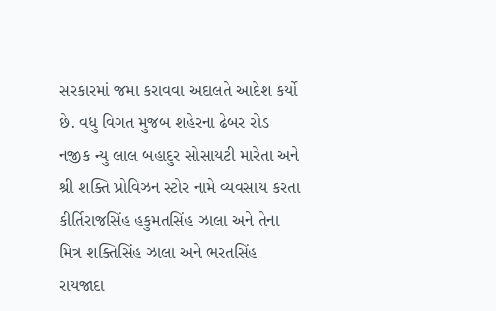સરકારમાં જમા કરાવવા અદાલતે આદેશ કર્યો છે. વધુ વિગત મુજબ શહેરના ઢેબર રોડ નજીક ન્યુ લાલ બહાદુર સોસાયટી મારેતા અને શ્રી શક્તિ પ્રોવિઝન સ્ટોર નામે વ્યવસાય કરતા કીર્તિરાજસિંહ હકુમતસિંહ ઝાલા અને તેના મિત્ર શક્તિસિંહ ઝાલા અને ભરતસિંહ રાયજાદા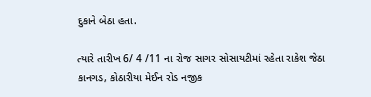દુકાને બેઠા હતા.

ત્યારે તારીખ 6/ 4 /11 ના રોજ સાગર સોસાયટીમાં રહેતા રાકેશ જેઠા કાનગડ, કોઠારીયા મેઈન રોડ નજીક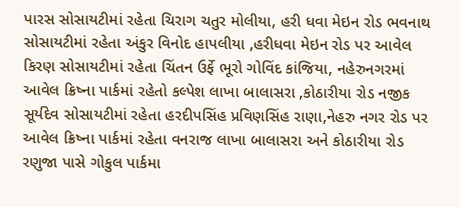પારસ સોસાયટીમાં રહેતા ચિરાગ ચતુર મોલીયા, હરી ધવા મેઇન રોડ ભવનાથ સોસાયટીમાં રહેતા અંકુર વિનોદ હાપલીયા ,હરીધવા મેઇન રોડ પર આવેલ કિરણ સોસાયટીમાં રહેતા ચિંતન ઉર્ફે ભૂરો ગોવિંદ કાંજિયા, નહેરુનગરમાં આવેલ ક્રિષ્ના પાર્કમાં રહેતો કલ્પેશ લાખા બાલાસરા ,કોઠારીયા રોડ નજીક સૂર્યદેવ સોસાયટીમાં રહેતા હરદીપસિંહ પ્રવિણસિંહ રાણા,નેહરુ નગર રોડ પર આવેલ ક્રિષ્ના પાર્કમાં રહેતા વનરાજ લાખા બાલાસરા અને કોઠારીયા રોડ રણુજા પાસે ગોકુલ પાર્કમા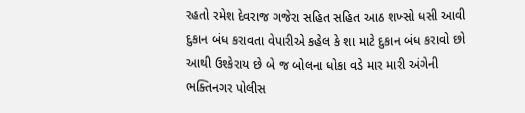રહતો રમેશ દેવરાજ ગજેરા સહિત સહિત આઠ શખ્સો ધસી આવી દુકાન બંધ કરાવતા વેપારીએ કહેલ કે શા માટે દુકાન બંધ કરાવો છો આથી ઉશ્કેરાય છે બે જ બોલના ધોકા વડે માર મારી અંગેની ભક્તિનગર પોલીસ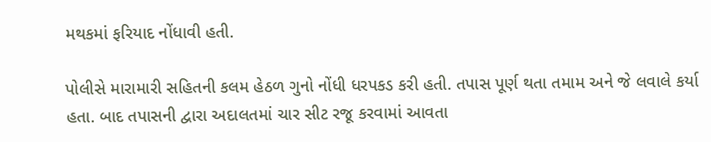મથકમાં ફરિયાદ નોંધાવી હતી.

પોલીસે મારામારી સહિતની કલમ હેઠળ ગુનો નોંધી ધરપકડ કરી હતી. તપાસ પૂર્ણ થતા તમામ અને જે લવાલે કર્યા હતા. બાદ તપાસની દ્વારા અદાલતમાં ચાર સીટ રજૂ કરવામાં આવતા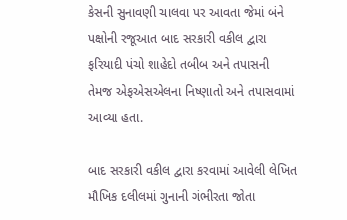કેસની સુનાવણી ચાલવા પર આવતા જેમાં બંને પક્ષોની રજૂઆત બાદ સરકારી વકીલ દ્વારા ફરિયાદી પંચો શાહેદો તબીબ અને તપાસની તેમજ એફએસએલના નિષ્ણાતો અને તપાસવામાં આવ્યા હતા.

બાદ સરકારી વકીલ દ્વારા કરવામાં આવેલી લેખિત મૌખિક દલીલમાં ગુનાની ગંભીરતા જોતા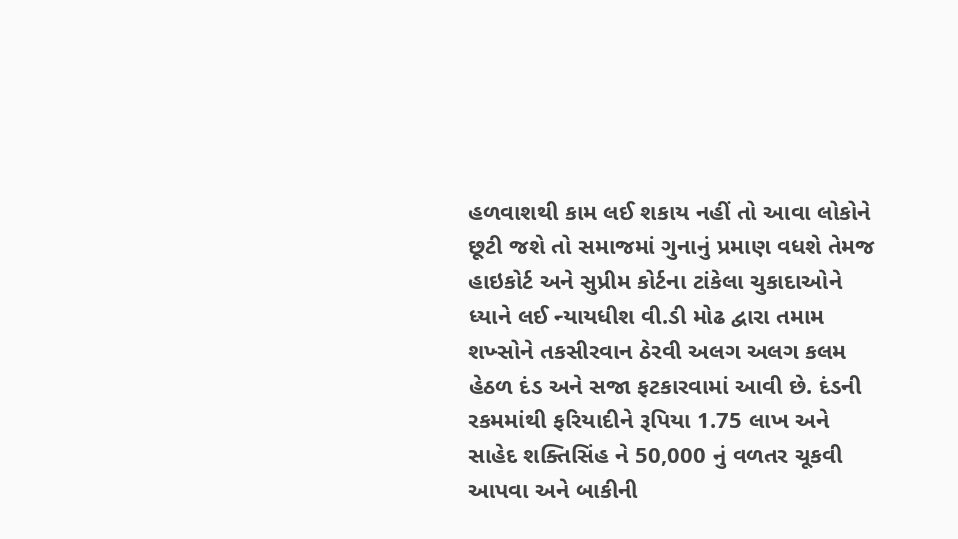હળવાશથી કામ લઈ શકાય નહીં તો આવા લોકોને છૂટી જશે તો સમાજમાં ગુનાનું પ્રમાણ વધશે તેમજ હાઇકોર્ટ અને સુપ્રીમ કોર્ટના ટાંકેલા ચુકાદાઓને ધ્યાને લઈ ન્યાયધીશ વી.ડી મોઢ દ્વારા તમામ શખ્સોને તકસીરવાન ઠેરવી અલગ અલગ કલમ હેઠળ દંડ અને સજા ફટકારવામાં આવી છે. દંડની રકમમાંથી ફરિયાદીને રૂપિયા 1.75 લાખ અને સાહેદ શક્તિસિંહ ને 50,000 નું વળતર ચૂકવી આપવા અને બાકીની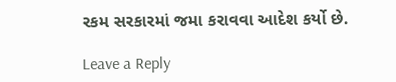રકમ સરકારમાં જમા કરાવવા આદેશ કર્યો છે.

Leave a Reply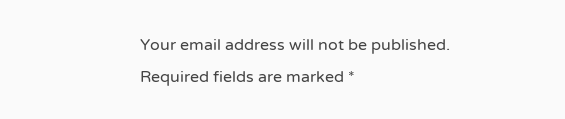Your email address will not be published. Required fields are marked *